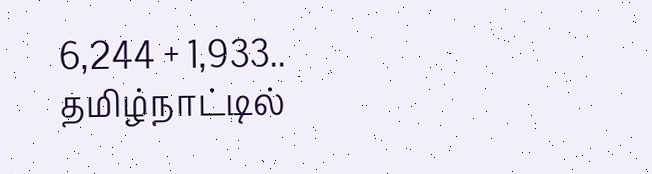6,244 + 1,933.. தமிழ்நாட்டில்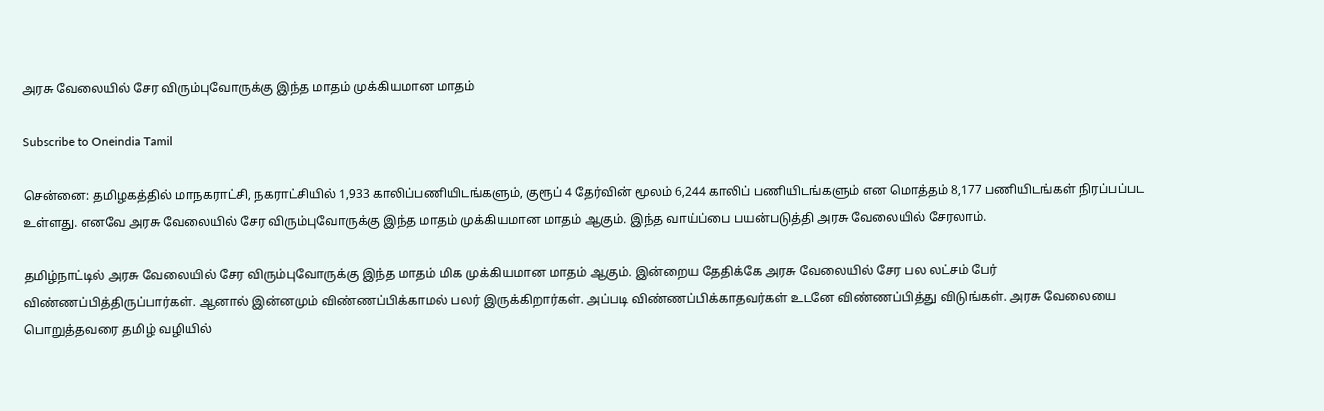அரசு வேலையில் சேர விரும்புவோருக்கு இந்த மாதம் முக்கியமான மாதம்

Subscribe to Oneindia Tamil

சென்னை: தமிழகத்தில் மாநகராட்சி, நகராட்சியில் 1,933 காலிப்பணியிடங்களும், குரூப் 4 தேர்வின் மூலம் 6,244 காலிப் பணியிடங்களும் என மொத்தம் 8,177 பணியிடங்கள் நிரப்பப்பட உள்ளது. எனவே அரசு வேலையில் சேர விரும்புவோருக்கு இந்த மாதம் முக்கியமான மாதம் ஆகும். இந்த வாய்ப்பை பயன்படுத்தி அரசு வேலையில் சேரலாம்.

தமிழ்நாட்டில் அரசு வேலையில் சேர விரும்புவோருக்கு இந்த மாதம் மிக முக்கியமான மாதம் ஆகும். இன்றைய தேதிக்கே அரசு வேலையில் சேர பல லட்சம் பேர் விண்ணப்பித்திருப்பார்கள். ஆனால் இன்னமும் விண்ணப்பிக்காமல் பலர் இருக்கிறார்கள். அப்படி விண்ணப்பிக்காதவர்கள் உடனே விண்ணப்பித்து விடுங்கள். அரசு வேலையை பொறுத்தவரை தமிழ் வழியில்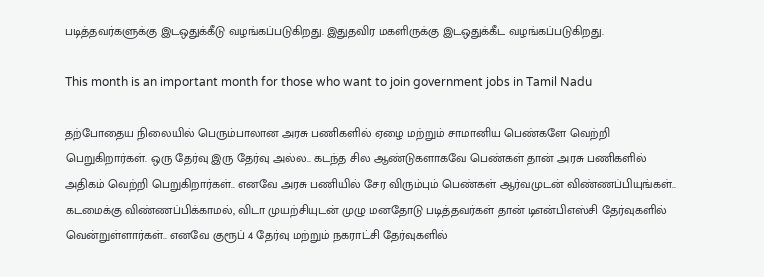படித்தவர்களுக்கு இடஒதுக்கீடு வழங்கப்படுகிறது. இதுதவிர மகளிருக்கு இடஒதுக்கீட வழங்கப்படுகிறது.

This month is an important month for those who want to join government jobs in Tamil Nadu

தற்போதைய நிலையில் பெரும்பாலான அரசு பணிகளில் ஏழை மற்றும் சாமானிய பெண்களே வெற்றி பெறுகிறார்கள். ஒரு தேர்வு இரு தேர்வு அல்ல.. கடந்த சில ஆண்டுகளாகவே பெண்கள் தான் அரசு பணிகளில் அதிகம் வெற்றி பெறுகிறார்கள்.. எனவே அரசு பணியில் சேர விரும்பும் பெண்கள் ஆர்வமுடன் விண்ணப்பியுங்கள்.. கடமைக்கு விண்ணப்பிக்காமல், விடா முயற்சியுடன் முழு மனதோடு படித்தவர்கள் தான் டிஎன்பிஎஸ்சி தேர்வுகளில் வென்றுள்ளார்கள்.. எனவே குரூப் 4 தேர்வு மற்றும் நகராட்சி தேர்வுகளில்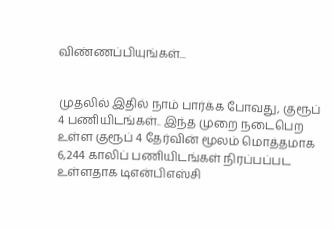விண்ணப்பியுங்கள்...


முதலில் இதில் நாம் பார்க்க போவது, குரூப் 4 பணியிடங்கள்.. இந்த முறை நடைபெற உள்ள குரூப் 4 தேர்வின் மூலம் மொத்தமாக 6,244 காலிப் பணியிடங்கள் நிரப்பப்பட உள்ளதாக டிஎன்பிஎஸ்சி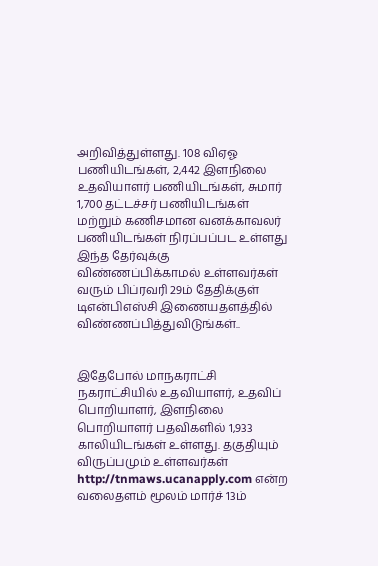அறிவித்துள்ளது. 108 விஏஓ பணியிடங்கள், 2,442 இளநிலை உதவியாளர் பணியிடங்கள், சுமார் 1,700 தட்டச்சர் பணியிடங்கள் மற்றும் கணிசமான வனக்காவலர் பணியிடங்கள் நிரப்பப்பட உள்ளது இந்த தேர்வுக்கு விண்ணப்பிக்காமல் உள்ளவர்கள் வரும் பிப்ரவரி 29ம் தேதிக்குள் டிஎன்பிஎஸ்சி இணையதளத்தில் விண்ணப்பித்துவிடுங்கள்..


இதேபோல் மாநகராட்சி நகராட்சியில் உதவியாளர், உதவிப் பொறியாளர், இளநிலை பொறியாளர் பதவிகளில் 1,933 காலியிடங்கள் உள்ளது. தகுதியும் விருப்பமும் உள்ளவர்கள் http://tnmaws.ucanapply.com என்ற வலைதளம் மூலம் மார்ச் 13ம்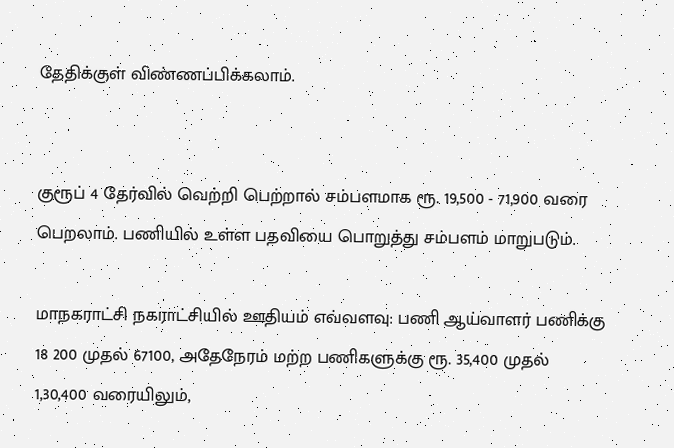தேதிக்குள் விண்ணப்பிக்கலாம்.


குரூப் 4 தேர்வில் வெற்றி பெற்றால் சம்பளமாக ரூ. 19,500 - 71,900 வரை பெறலாம். பணியில் உள்ள பதவியை பொறுத்து சம்பளம் மாறுபடும்.

மாநகராட்சி நகராட்சியில் ஊதியம் எவ்வளவு: பணி ஆய்வாளர் பணிக்கு 18 200 முதல் 67100, அதேநேரம் மற்ற பணிகளுக்கு ரூ. 35,400 முதல் 1,30,400 வரையிலும்,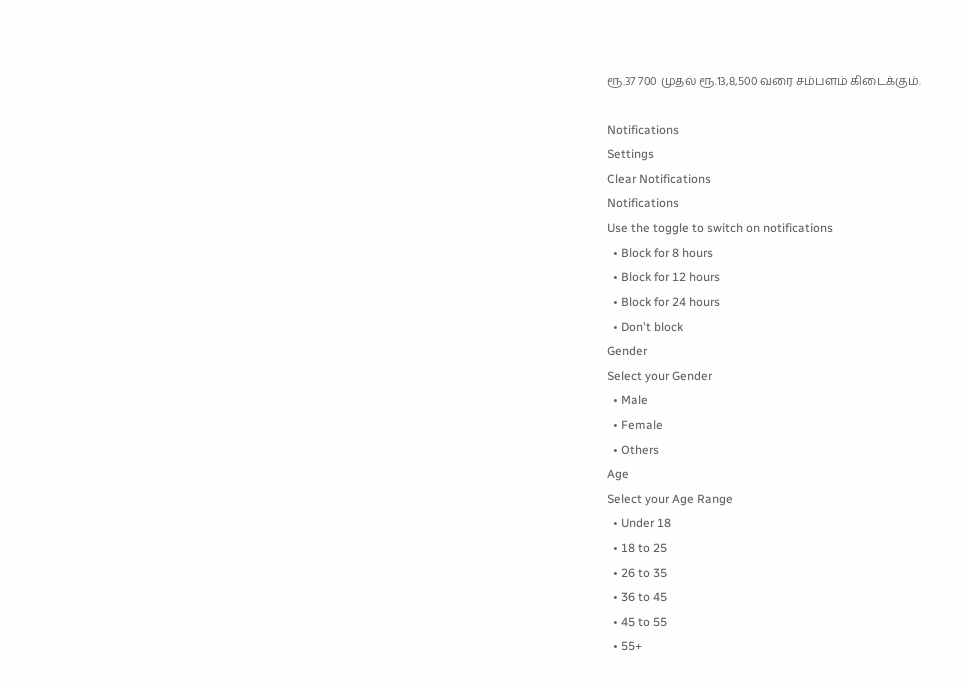ரூ.37 700 முதல் ரூ.13,8,500 வரை சம்பளம் கிடைக்கும்.

Notifications
Settings
Clear Notifications
Notifications
Use the toggle to switch on notifications
  • Block for 8 hours
  • Block for 12 hours
  • Block for 24 hours
  • Don't block
Gender
Select your Gender
  • Male
  • Female
  • Others
Age
Select your Age Range
  • Under 18
  • 18 to 25
  • 26 to 35
  • 36 to 45
  • 45 to 55
  • 55+